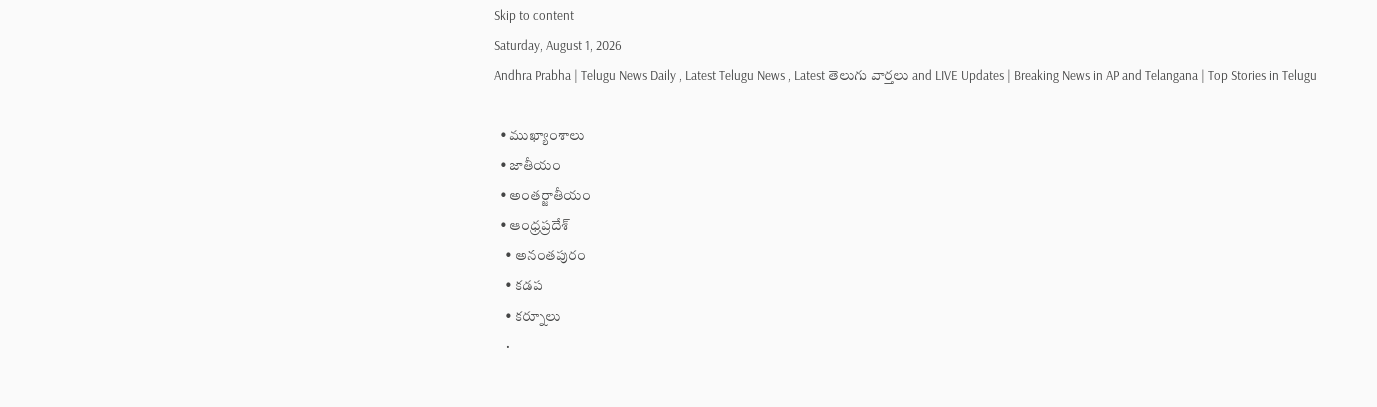Skip to content
Saturday, August 1, 2026
Andhra Prabha | Telugu News Daily , Latest Telugu News , Latest తెలుగు వార్తలు and LIVE Updates | Breaking News in AP and Telangana | Top Stories in Telugu

  • ముఖ్యాంశాలు
  • జాతీయం
  • అంతర్జాతీయం
  • ఆంధ్ర‌ప్ర‌దేశ్
    • అనంతపురం
    • కడప
    • కర్నూలు
    •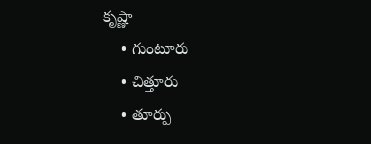కృష్ణా
    • గుంటూరు
    • చిత్తూరు
    • తూర్పు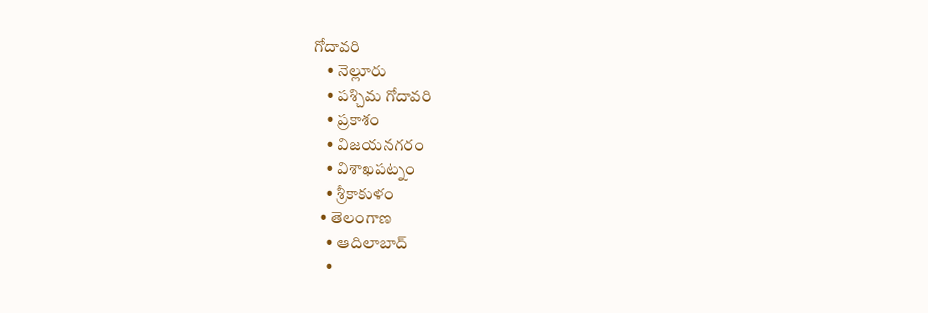గోదావరి
    • నెల్లూరు
    • పశ్చిమ గోదావరి
    • ప్రకాశం
    • విజయనగరం
    • విశాఖపట్నం
    • శ్రీకాకుళం
  • తెలంగాణ‌
    • ఆదిలాబాద్
    •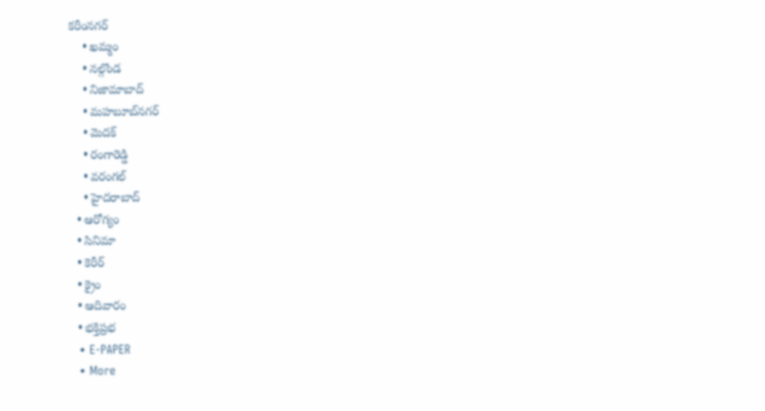కరీంనగర్
    • ఖ‌మ్మం
    • నల్గొండ
    • నిజామాబాద్
    • మహబూబ్‌నగర్
    • మెదక్
    • రంగారెడ్డి
    • వ‌రంగ‌ల్
    • హైదరాబాద్
  • ఆరోగ్యం
  • సినిమా
  • కెరీర్
  • క్రైం
  • ఆదివారం
  • భక్తిప్రభ
  • E-PAPER
  • More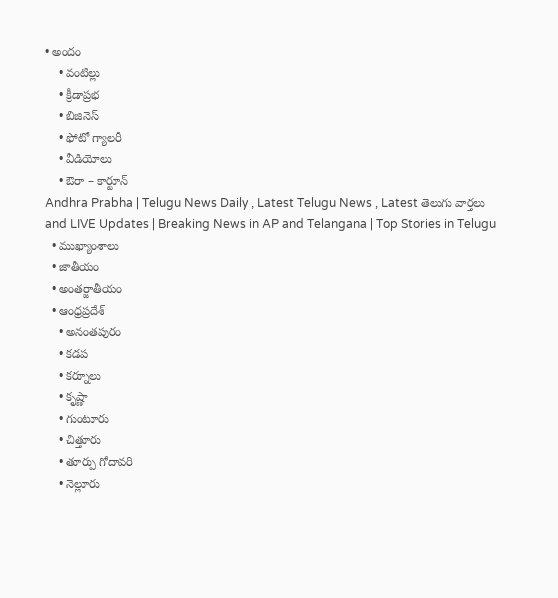• అందం
    • వంటిల్లు
    • క్రీడాప్రభ
    • బిజినెస్
    • ఫోటో గ్యాలరీ
    • వీడియోలు
    • ఔరా – కార్టూన్
Andhra Prabha | Telugu News Daily , Latest Telugu News , Latest తెలుగు వార్తలు and LIVE Updates | Breaking News in AP and Telangana | Top Stories in Telugu
  • ముఖ్యాంశాలు
  • జాతీయం
  • అంతర్జాతీయం
  • ఆంధ్ర‌ప్ర‌దేశ్
    • అనంతపురం
    • కడప
    • కర్నూలు
    • కృష్ణా
    • గుంటూరు
    • చిత్తూరు
    • తూర్పు గోదావరి
    • నెల్లూరు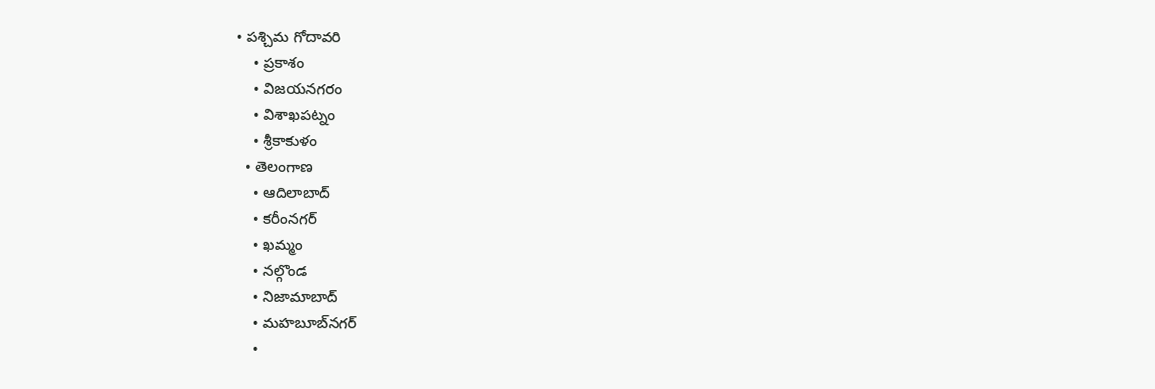• పశ్చిమ గోదావరి
    • ప్రకాశం
    • విజయనగరం
    • విశాఖపట్నం
    • శ్రీకాకుళం
  • తెలంగాణ‌
    • ఆదిలాబాద్
    • కరీంనగర్
    • ఖ‌మ్మం
    • నల్గొండ
    • నిజామాబాద్
    • మహబూబ్‌నగర్
    •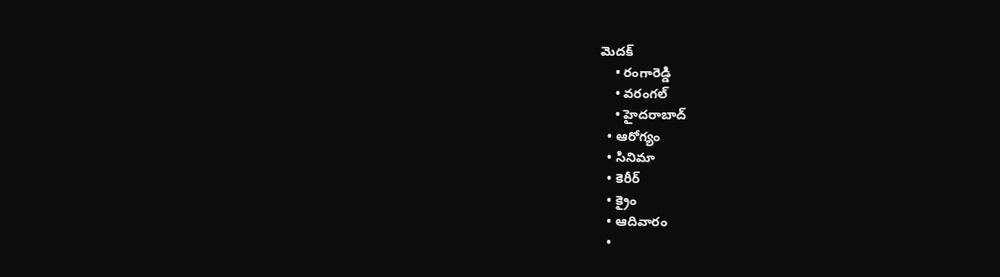మెదక్
    • రంగారెడ్డి
    • వ‌రంగ‌ల్
    • హైదరాబాద్
  • ఆరోగ్యం
  • సినిమా
  • కెరీర్
  • క్రైం
  • ఆదివారం
  •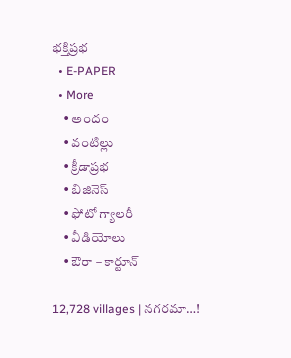భక్తిప్రభ
  • E-PAPER
  • More
    • అందం
    • వంటిల్లు
    • క్రీడాప్రభ
    • బిజినెస్
    • ఫోటో గ్యాలరీ
    • వీడియోలు
    • ఔరా – కార్టూన్

12,728 villages | న‌గ‌ర‌మా…!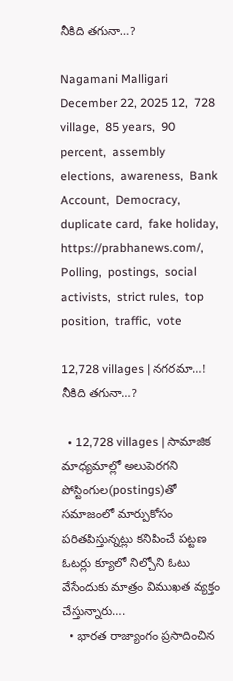నీకిది త‌గునా…?

Nagamani Malligari December 22, 2025 12,  728 village,  85 years,  90 percent,  assembly elections,  awareness,  Bank Account,  Democracy,  duplicate card,  fake holiday,  https://prabhanews.com/,  Polling,  postings,  social activists,  strict rules,  top position,  traffic,  vote

12,728 villages | న‌గ‌ర‌మా…! నీకిది త‌గునా…?

  • 12,728 villages | సామాజిక మాధ్యమాల్లో అలుపెరగని పోస్టింగుల(postings)తో సమాజంలో మార్పుకోసం పరితపిస్తున్నట్లు కనిపించే పట్టణ ఓటర్లు క్యూలో నిల్చోని ఓటు వేసేందుకు మాత్రం విముఖత వ్యక్తం చేస్తున్నారు….
  • భారత రాజ్యాంగం ప్రసాదించిన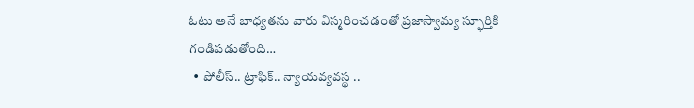ఓటు అనే బాధ్యతను వారు విస్మరించడంతో ప్రజాస్వామ్య స్ఫూర్తికి గండిపడుతోంది…
  • పోలీస్‌.. ట్రాఫిక్‌.. న్యాయవ్యవస్థ ..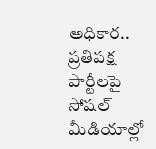అధికార.. ప్రతిపక్ష పార్టీలపై సోషల్‌ మీడియాల్లో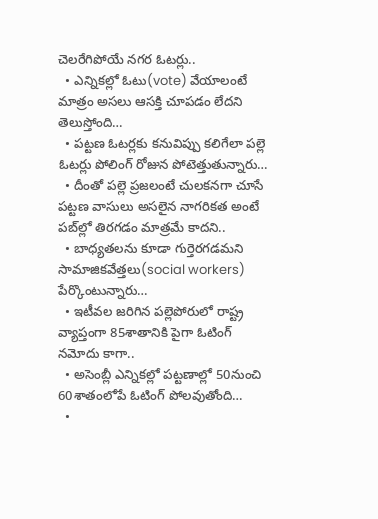చెలరేగిపోయే నగర ఓటర్లు..
  • ఎన్నికల్లో ఓటు(vote) వేయాలంటే మాత్రం అసలు ఆసక్తి చూపడం లేదని తెలుస్తోంది…
  • పట్టణ ఓటర్లకు కనువిప్పు కలిగేలా పల్లె ఓటర్లు పోలింగ్‌ రోజున పోటెత్తుతున్నారు…
  • దీంతో పల్లె ప్రజలంటే చులకనగా చూసే పట్టణ వాసులు అసలైన నాగరికత అంటే పబ్‌ల్లో తిరగడం మాత్రమే కాదని..
  • బాధ్యతలను కూడా గుర్తెరగడమని సామాజికవేత్తలు(social workers) పేర్కొంటున్నారు…
  • ఇటీవల జరిగిన పల్లెపోరులో రాష్ట్ర వ్యాప్తంగా 85శాతానికి పైగా ఓటింగ్‌ నమోదు కాగా..
  • అసెంబ్లీ ఎన్నికల్లో పట్టణాల్లో 50నుంచి 60శాతంలోపే ఓటింగ్‌ పోలవుతోంది…
  •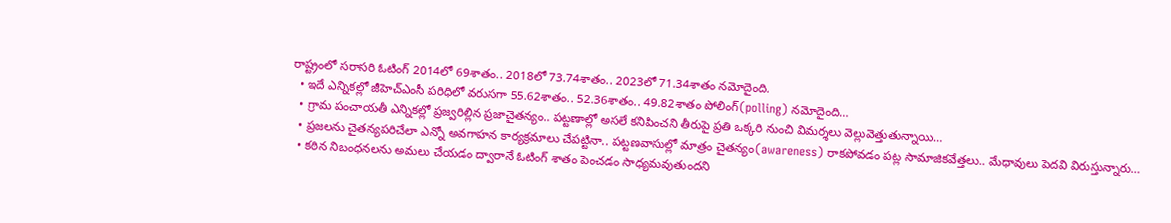రాష్ట్రంలో సరాసరి ఓటింగ్‌ 2014లో 69శాతం.. 2018లో 73.74శాతం.. 2023లో 71.34శాతం నమోదైంది.
  • ఇదే ఎన్నికల్లో జీహెచ్‌ఎంసీ పరిధిలో వరుసగా 55.62శాతం.. 52.36శాతం.. 49.82శాతం పోలింగ్‌(polling) నమోదైంది…
  • గ్రామ పంచాయతీ ఎన్నికల్లో ప్రజ్వరిల్లిన ప్రజాచైతన్యం.. పట్టణాల్లో అసలే కనిపించని తీరుపై ప్రతి ఒక్కరి నుంచి విమర్శలు వెల్లువెత్తుతున్నాయి…
  • ప్రజలను చైతన్యపరిచేలా ఎన్నో అవగాహన కార్యక్రమాలు చేపట్టినా.. పట్టణవాసుల్లో మాత్రం చైతన్యం(awareness) రాకపోవడం పట్ల సామాజికవేత్తలు.. మేధావులు పెదవి విరుస్తున్నారు…
  • కఠిన నిబంధనలను అమలు చేయడం ద్వారానే ఓటింగ్‌ శాతం పెంచడం సాధ్యమవుతుందని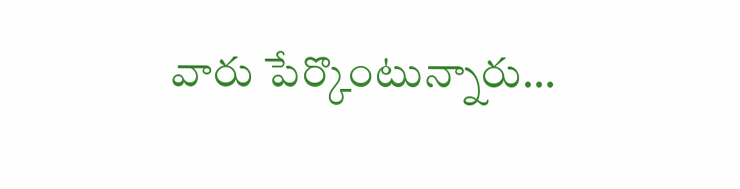వారు పేర్కొంటున్నారు…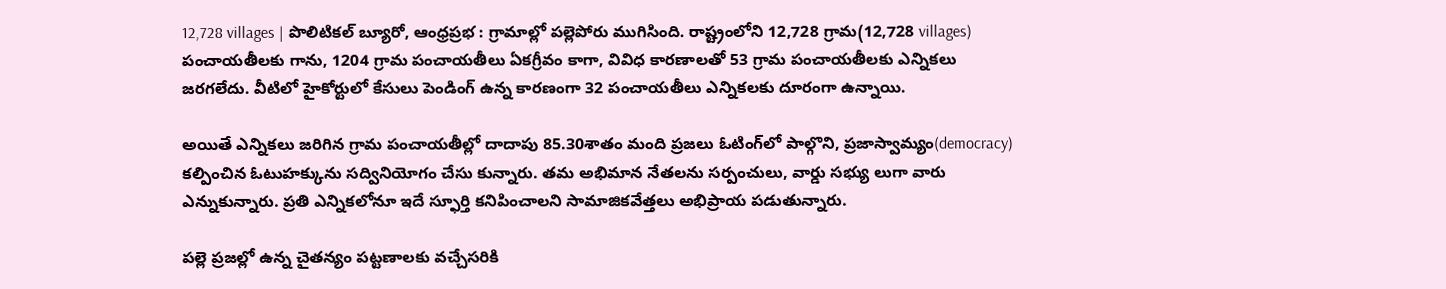12,728 villages | పొలిటికల్‌ బ్యూరో, ఆంధ్రప్రభ : గ్రామాల్లో పల్లెపోరు ముగిసింది. రాష్ట్రంలోని 12,728 గ్రామ(12,728 villages) పంచాయతీలకు గాను, 1204 గ్రామ పంచాయతీలు ఏకగ్రీవం కాగా, వివిధ కారణాలతో 53 గ్రామ పంచాయతీలకు ఎన్నికలు జరగలేదు. వీటిలో హైకోర్టులో కేసులు పెండింగ్‌ ఉన్న కారణంగా 32 పంచాయతీలు ఎన్నికలకు దూరంగా ఉన్నాయి.

అయితే ఎన్నికలు జరిగిన గ్రామ పంచాయతీల్లో దాదాపు 85.30శాతం మంది ప్రజలు ఓటింగ్‌లో పాల్గొని, ప్రజాస్వామ్యం(democracy) కల్పించిన ఓటుహక్కును సద్వినియోగం చేసు కున్నారు. తమ అభిమాన నేతలను సర్పంచులు, వార్డు సభ్యు లుగా వారు ఎన్నుకున్నారు. ప్రతి ఎన్నికలోనూ ఇదే స్ఫూర్తి కనిపించాలని సామాజికవేత్తలు అభిప్రాయ పడుతున్నారు.

పల్లె ప్రజల్లో ఉన్న చైతన్యం పట్టణాలకు వచ్చేసరికి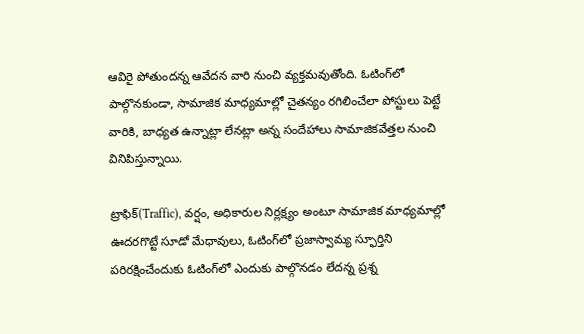ఆవిరై పోతుందన్న ఆవేదన వారి నుంచి వ్యక్తమవుతోంది. ఓటింగ్‌లో పాల్గొనకుండా, సామాజిక మాధ్యమాల్లో చైతన్యం రగిలించేలా పోస్టులు పెట్టే వారికి, బాధ్యత ఉన్నాట్లా లేనట్లా అన్న సందేహాలు సామాజికవేత్తల నుంచి వినిపిస్తున్నాయి.

ట్రాఫిక్‌(Traffic), వర్షం, అధికారుల నిర్లక్ష్యం అంటూ సామాజిక మాధ్యమాల్లో ఊదరగొట్టే సూడో మేధావులు, ఓటింగ్‌లో ప్రజాస్వామ్య స్ఫూర్తిని పరిరక్షించేందుకు ఓటింగ్‌లో ఎందుకు పాల్గొనడం లేదన్న ప్రశ్న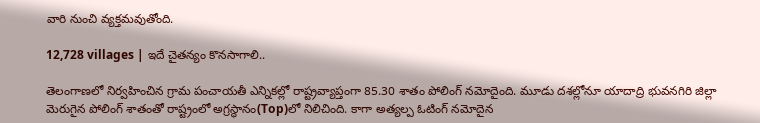వారి నుంచి వ్యక్తమవుతోంది.

12,728 villages | ఇదే చైతన్యం కొనసాగాలి..

తెలంగాణలో నిర్వహించిన గ్రామ పంచాయతీ ఎన్నికల్లో రాష్ట్రవ్యాప్తంగా 85.30 శాతం పోలింగ్‌ నమోదైంది. మూడు దశల్లోనూ యాదాద్రి భువనగిరి జిల్లా మెరుగైన పోలింగ్‌ శాతంతో రాష్ట్రంలో అగ్రస్థానం(Top)లో నిలిచింది. కాగా అత్యల్ప ఓటింగ్‌ నమోదైన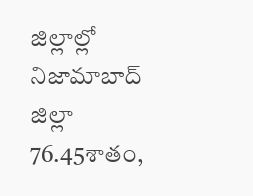జిల్లాల్లో నిజామాబాద్‌ జిల్లా 76.45శాతం,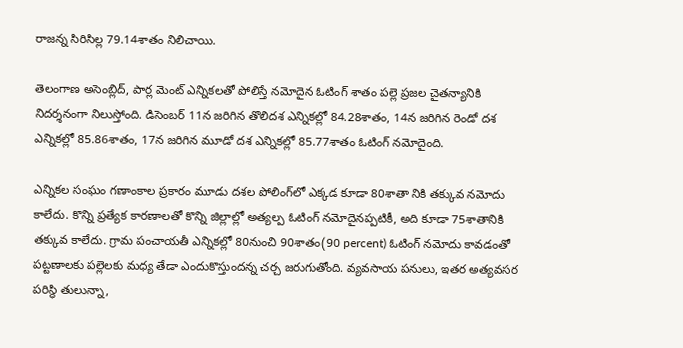రాజన్న సిరిసిల్ల 79.14శాతం నిలిచాయి.

తెలంగాణ అసెంబ్లిద్, పార్ల మెంట్‌ ఎన్నికలతో పోలిస్తే నమోదైన ఓటింగ్‌ శాతం పల్లె ప్రజల చైతన్యానికి నిదర్శనంగా నిలుస్తోంది. డిసెంబర్‌ 11న జరిగిన తొలిదశ ఎన్నికల్లో 84.28శాతం, 14న జరిగిన రెండో దశ ఎన్నికల్లో 85.86శాతం, 17న జరిగిన మూడో దశ ఎన్నికల్లో 85.77శాతం ఓటింగ్‌ నమోదైంది.

ఎన్నికల సంఘం గణాంకాల ప్రకారం మూడు దశల పోలింగ్‌లో ఎక్కడ కూడా 80శాతా నికి తక్కువ నమోదు కాలేదు. కొన్ని ప్రత్యేక కారణాలతో కొన్ని జిల్లాల్లో అత్యల్ప ఓటింగ్‌ నమోదైనప్పటికీ, అది కూడా 75శాతానికి తక్కువ కాలేదు. గ్రామ పంచాయతీ ఎన్నికల్లో 80నుంచి 90శాతం(90 percent) ఓటింగ్‌ నమోదు కావడంతో పట్టణాలకు పల్లెలకు మధ్య తేడా ఎందుకొస్తుందన్న చర్చ జరుగుతోంది. వ్యవసాయ పనులు, ఇతర అత్యవసర పరిస్థి తులున్నా,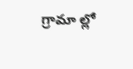గ్రామా ల్లో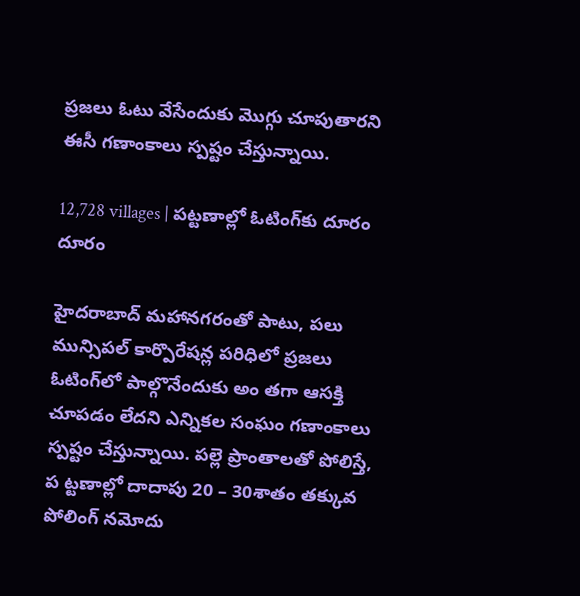ప్రజలు ఓటు వేసేందుకు మొగ్గు చూపుతారని ఈసీ గణాంకాలు స్ప‌ష్టం చేస్తున్నాయి.

12,728 villages | పట్టణాల్లో ఓటింగ్‌కు దూరం దూరం

హైదరాబాద్‌ మహానగరంతో పాటు, పలు మున్సిపల్‌ కార్పొరేషన్ల పరిధిలో ప్రజలు ఓటింగ్‌లో పాల్గొనేందుకు అం తగా ఆసక్తి చూపడం లేదని ఎన్నికల సంఘం గణాంకాలు స్ప‌ష్టం చేస్తున్నాయి. పల్లె ప్రాంతాలతో పోలిస్తే, ప ట్టణాల్లో దాదాపు 20 – 30శాతం తక్కువ పోలింగ్‌ నమోదు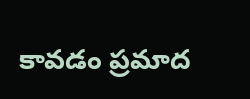కావడం ప్రమాద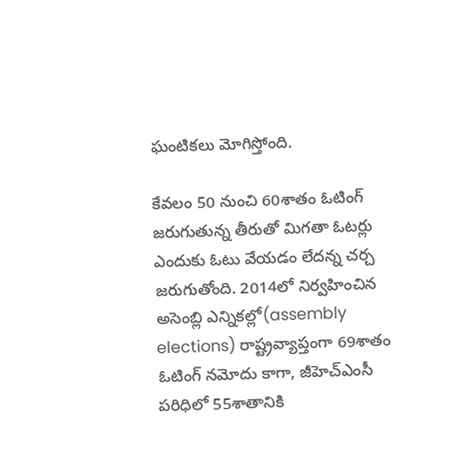ఘంటికలు మోగిస్తోంది.

కేవలం 50 నుంచి 60శాతం ఓటింగ్‌ జరుగుతున్న తీరుతో మిగతా ఓటర్లు ఎందుకు ఓటు వేయడం లేదన్న చర్చ జరుగుతోంది. 2014లో నిర్వహించిన అసెంబ్లి ఎన్నికల్లో(assembly elections) రాష్ట్రవ్యాప్తంగా 69శాతం ఓటింగ్‌ నమోదు కాగా, జీహెచ్‌ఎంసీ పరిధిలో 55శాతానికి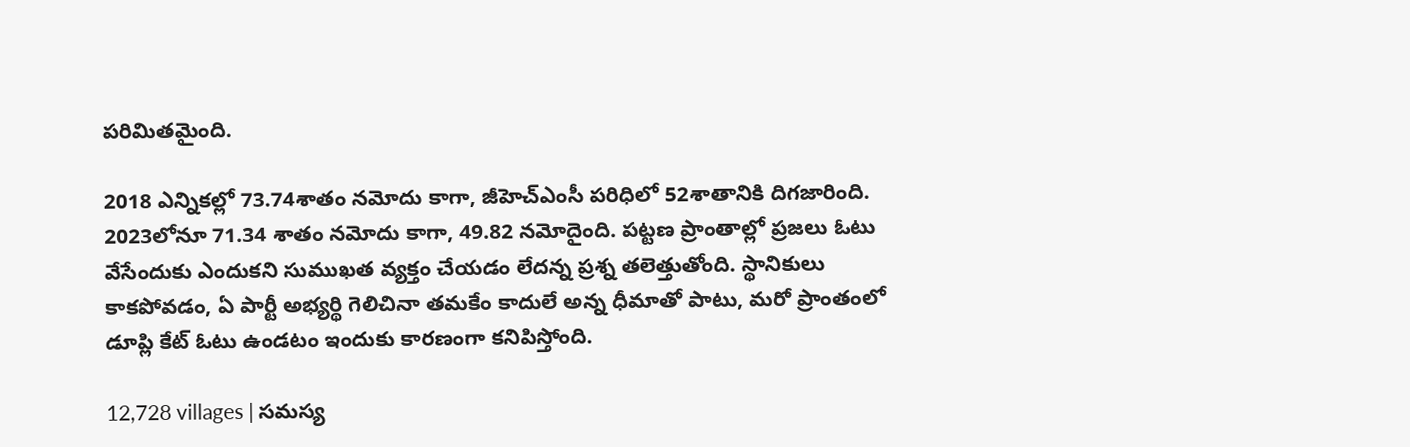పరిమితమైంది.

2018 ఎన్నికల్లో 73.74శాతం నమోదు కాగా, జీహెచ్‌ఎంసీ పరిధిలో 52శాతానికి దిగజారింది. 2023లోనూ 71.34 శాతం నమోదు కాగా, 49.82 నమోదైంది. పట్టణ ప్రాంతాల్లో ప్రజలు ఓటు వేసేందుకు ఎందుకని సుముఖత వ్యక్తం చేయడం లేదన్న ప్రశ్న తలెత్తుతోంది. స్థానికులు కాకపోవడం, ఏ పార్టీ అభ్యర్థి గెలిచినా తమకేం కాదులే అన్న ధీమాతో పాటు, మరో ప్రాంతంలో డూప్లి కేట్‌ ఓటు ఉండటం ఇందుకు కారణంగా కనిపిస్తోంది.

12,728 villages | సమస్య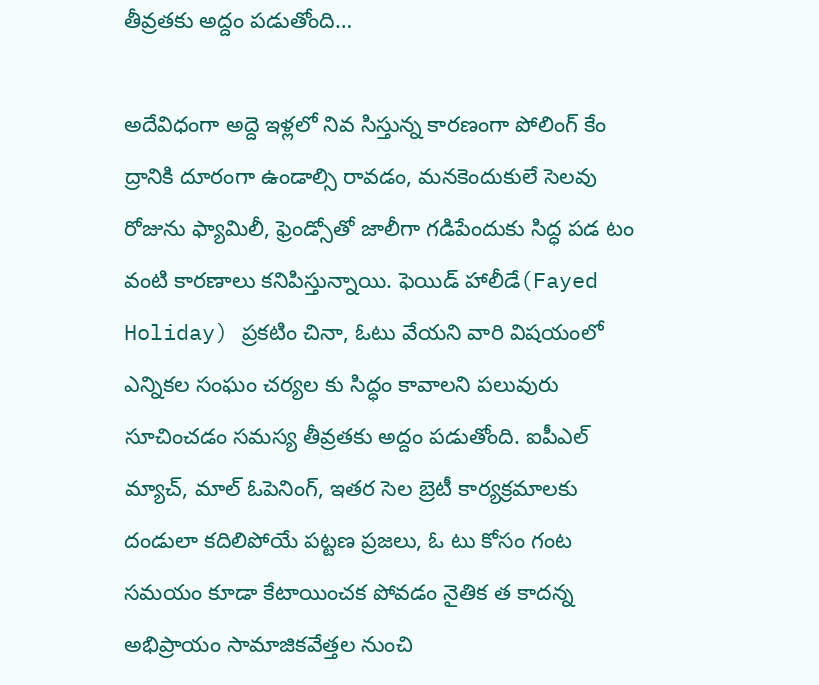తీవ్రతకు అద్దం పడుతోంది…

అదేవిధంగా అద్దె ఇళ్లలో నివ సిస్తున్న కారణంగా పోలింగ్‌ కేం ద్రానికి దూరంగా ఉండాల్సి రావడం, మనకెందుకులే సెలవు రోజును ఫ్యామిలీ, ఫ్రెండ్సోతో జాలీగా గడిపేందుకు సిద్ధ పడ టం వంటి కారణాలు కనిపిస్తున్నాయి. ఫెయిడ్‌ హాలీడే(Fayed Holiday) ప్రకటిం చినా, ఓటు వేయని వారి విషయంలో ఎన్నికల సంఘం చర్యల కు సిద్ధం కావాలని పలువురు సూచించడం సమస్య తీవ్రతకు అద్దం పడుతోంది. ఐపీఎల్‌ మ్యాచ్‌, మాల్‌ ఓపెనింగ్‌, ఇతర సెల బ్రెటీ కార్యక్రమాలకు దండులా కదిలిపోయే పట్టణ ప్రజలు, ఓ టు కోసం గంట సమయం కూడా కేటాయించక పోవడం నైతిక త కాదన్న అభిప్రాయం సామాజికవేత్తల నుంచి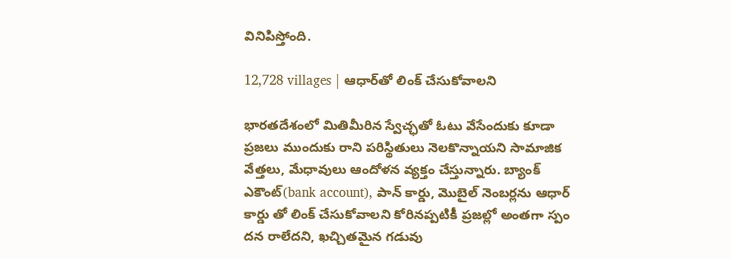వినిపిస్తోంది.

12,728 villages | ఆధార్‌తో లింక్‌ చేసుకోవాలని

భారతదేశంలో మితిమీరిన స్వేచ్ఛతో ఓటు వేసేందుకు కూడా ప్రజలు ముందుకు రాని పరిస్థితులు నెలకొన్నాయని సామాజిక వేత్తలు, మేధావులు ఆందోళన వ్యక్తం చేస్తున్నారు. బ్యాంక్‌ ఎకౌంట్‌(bank account), పాన్‌ కార్డు, మొబైల్‌ నెంబర్లను ఆధార్‌ కార్డు తో లింక్‌ చేసుకోవాలని కోరినప్పటికీ ప్రజల్లో అంతగా స్పం దన రాలేదని, ఖచ్చితమైన గడువు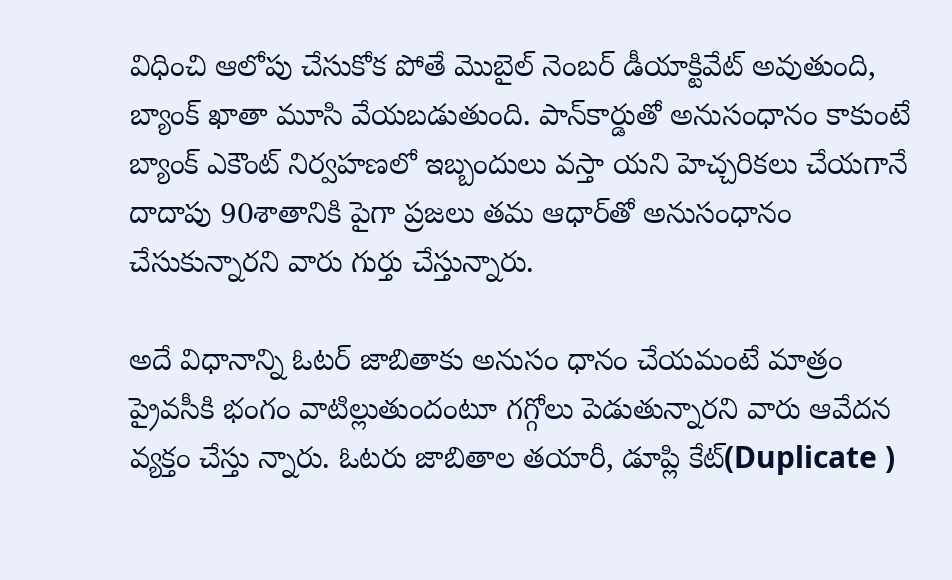విధించి ఆలోపు చేసుకోక పోతే మొబైల్‌ నెంబర్‌ డీయాక్టివేట్‌ అవుతుంది, బ్యాంక్‌ ఖాతా మూసి వేయబడుతుంది. పాన్‌కార్డుతో అనుసంధానం కాకుంటే బ్యాంక్‌ ఎకౌంట్‌ నిర్వహణలో ఇబ్బందులు వస్తా యని హెచ్చరికలు చేయగానే దాదాపు 90శాతానికి పైగా ప్రజలు తమ ఆధార్‌తో అనుసంధానం చేసుకున్నారని వారు గుర్తు చేస్తున్నారు.

అదే విధానాన్ని ఓటర్‌ జాబితాకు అనుసం ధానం చేయమంటే మాత్రం ప్రైవసీకి భంగం వాటిల్లుతుందంటూ గగ్గోలు పెడుతున్నారని వారు ఆవేదన వ్యక్తం చేస్తు న్నారు. ఓటరు జాబితాల తయారీ, డూప్లి కేట్‌(Duplicate )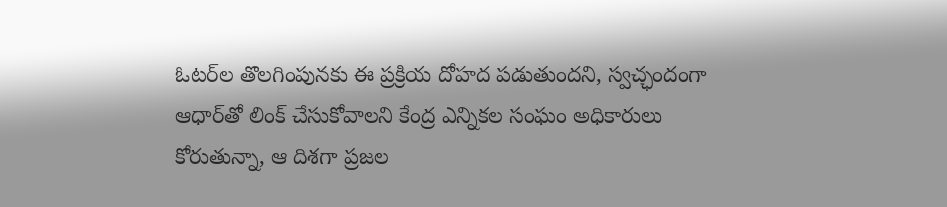ఓటర్‌ల తొలగింపునకు ఈ ప్రక్రియ దోహద పడుతుందని, స్వచ్ఛందంగా ఆధార్‌తో లింక్‌ చేసుకోవాలని కేంద్ర ఎన్నికల సంఘం అధికారులు కోరుతున్నా, ఆ దిశగా ప్రజల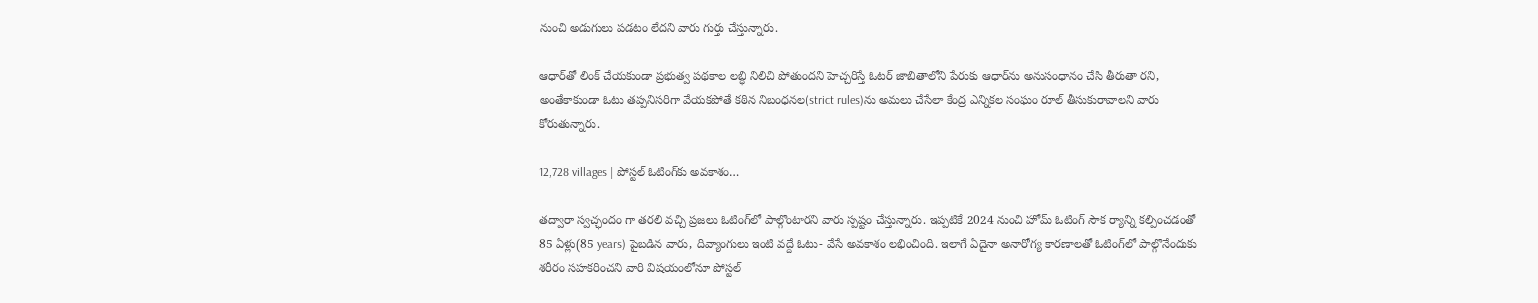నుంచి అడుగులు పడటం లేదని వారు గుర్తు చేస్తున్నారు.

ఆధార్‌తో లింక్‌ చేయకుండా ప్రభుత్వ పథకాల లబ్ధి నిలిచి పోతుందని హెచ్చరిస్తే ఓటర్‌ జాబితాలోని పేరుకు ఆధార్‌ను అనుసంధానం చేసి తీరుతా రని, అంతేకాకుండా ఓటు తప్పనిసరిగా వేయకపోతే కఠిన నిబంధనల(strict rules)ను అమలు చేసేలా కేంద్ర ఎన్నికల సంఘం రూల్‌ తీసుకురావాలని వారు కోరుతున్నారు.

12,728 villages | పోస్టల్‌ ఓటింగ్‌కు అవకాశం…

తద్వారా స్వచ్ఛందం గా తరలి వచ్చి ప్రజలు ఓటింగ్‌లో పాల్గొంటారని వారు స్ప‌ష్టం చేస్తున్నారు. ఇప్పటికే 2024 నుంచి హోమ్‌ ఓటింగ్‌ సౌక ర్యాన్ని కల్పించడంతో 85 ఏళ్లు(85 years) పైబడిన వారు, దివ్యాంగులు ఇంటి వద్దే ఓటు- వేసే అవకాశం లభించింది. ఇలాగే ఏదైనా అనారోగ్య కారణాలతో ఓటింగ్‌లో పాల్గొనేందుకు శరీరం సహకరించని వారి విషయంలోనూ పోస్టల్‌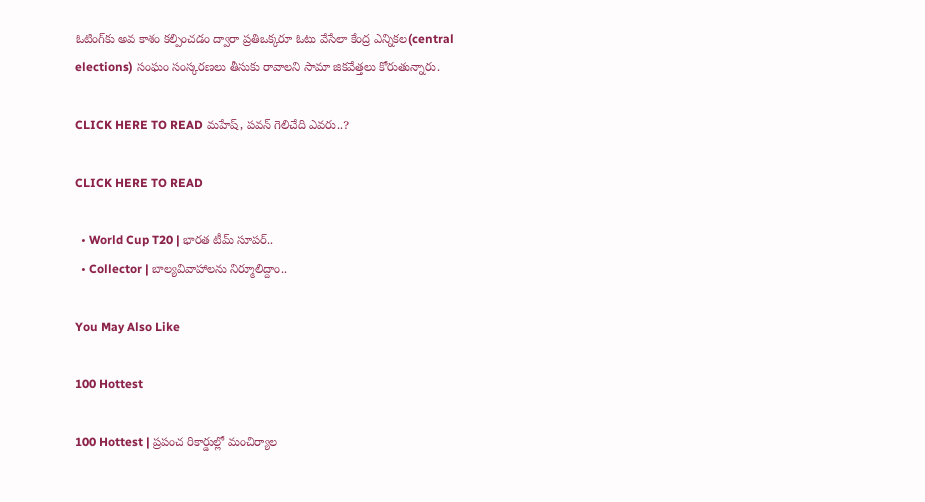ఓటింగ్‌కు అవ కాశం కల్పించడం ద్వారా ప్రతిఒక్కరూ ఓటు వేసేలా కేంద్ర ఎన్నికల(central elections) సంఘం సంస్కరణలు తీసుకు రావాలని సామా జికవేత్తలు కోరుతున్నారు.

CLICK HERE TO READ మహేష్‌, పవన్ గెలిచేది ఎవరు..?

CLICK HERE TO READ

  • World Cup T20 | భార‌త టీమ్ సూప‌ర్‌..
  • Collector | బాల్యవివాహాలను నిర్మూలిద్దాం..

You May Also Like

100 Hottest

100 Hottest | ప్రపంచ రికార్డుల్లో మంచిర్యాల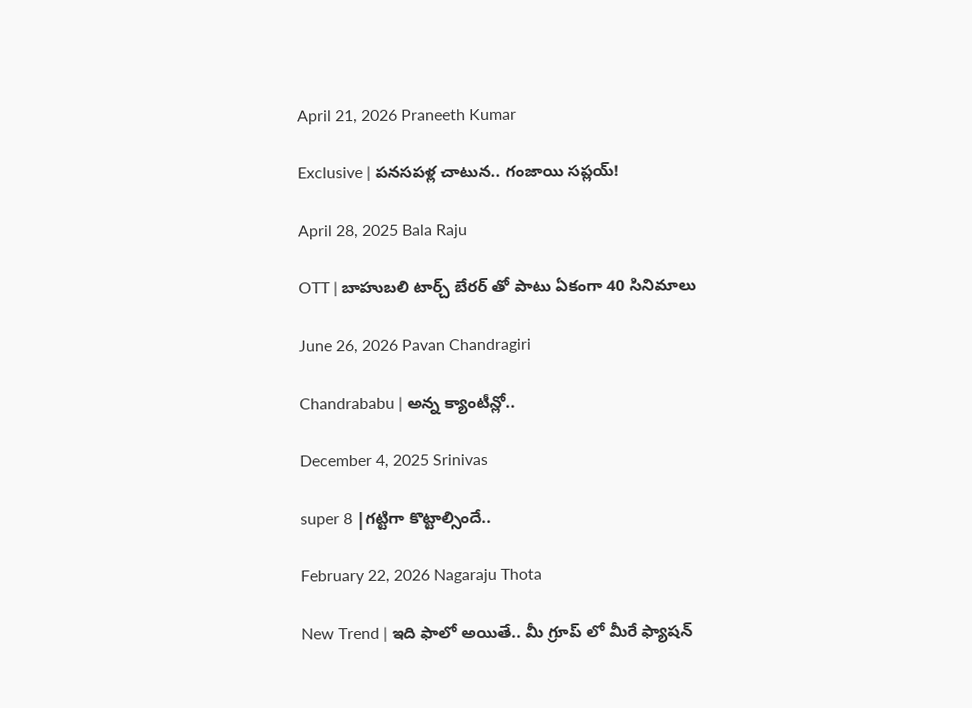April 21, 2026 Praneeth Kumar

Exclusive | పనసపళ్ల చాటున.. గంజాయి సప్లయ్!

April 28, 2025 Bala Raju

OTT | బాహుబలి టార్చ్ బేరర్ తో పాటు ఏకంగా 40 సినిమాలు

June 26, 2026 Pavan Chandragiri

Chandrababu | అన్న క్యాంటీన్లో..

December 4, 2025 Srinivas

super 8 |గ‌ట్టిగా కొట్టాల్సిందే..

February 22, 2026 Nagaraju Thota

New Trend | ఇది ఫాలో అయితే.. మీ గ్రూప్ లో మీరే ఫ్యాష‌న్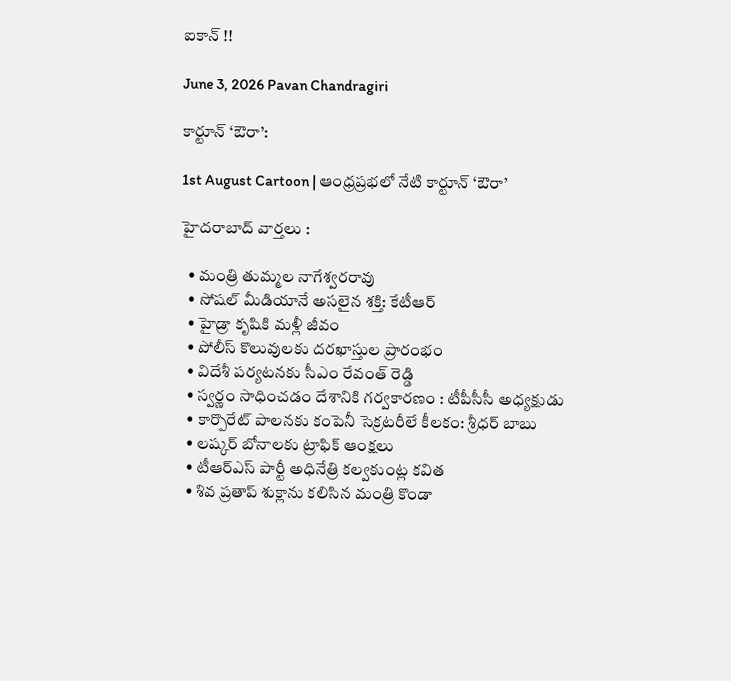ఐకాన్ !!

June 3, 2026 Pavan Chandragiri

కార్టూన్ ‘ఔరా’:

1st August Cartoon | ఆంధ్రప్రభలో నేటి కార్టూన్ ‘ఔరా’

హైదరాబాద్ వార్తలు :

  • మంత్రి తుమ్మల నాగేశ్వరరావు
  • సోషల్ మీడియానే అసలైన శక్తి: కేటీఆర్
  • హైడ్రా కృషికి మళ్లీ జీవం
  • పోలీస్ కొలువులకు దరఖాస్తుల ప్రారంభం
  • విదేశీ పర్యటనకు సీఎం రేవంత్ రెడ్డి
  • స్వర్ణం సాధించ‌డం దేశానికి గర్వకారణం : టీపీసీసీ అధ్యక్షుడు
  • కార్పొరేట్ పాలనకు కంపెనీ సెక్రటరీలే కీలకం: శ్రీధర్ బాబు
  • లష్కర్ బోనాలకు ట్రాఫిక్ ఆంక్షలు
  • టీఆర్ఎస్ పార్టీ అధినేత్రి కల్వకుంట్ల కవిత
  • శివ ప్రతాప్ శుక్లాను కలిసిన మంత్రి కొండా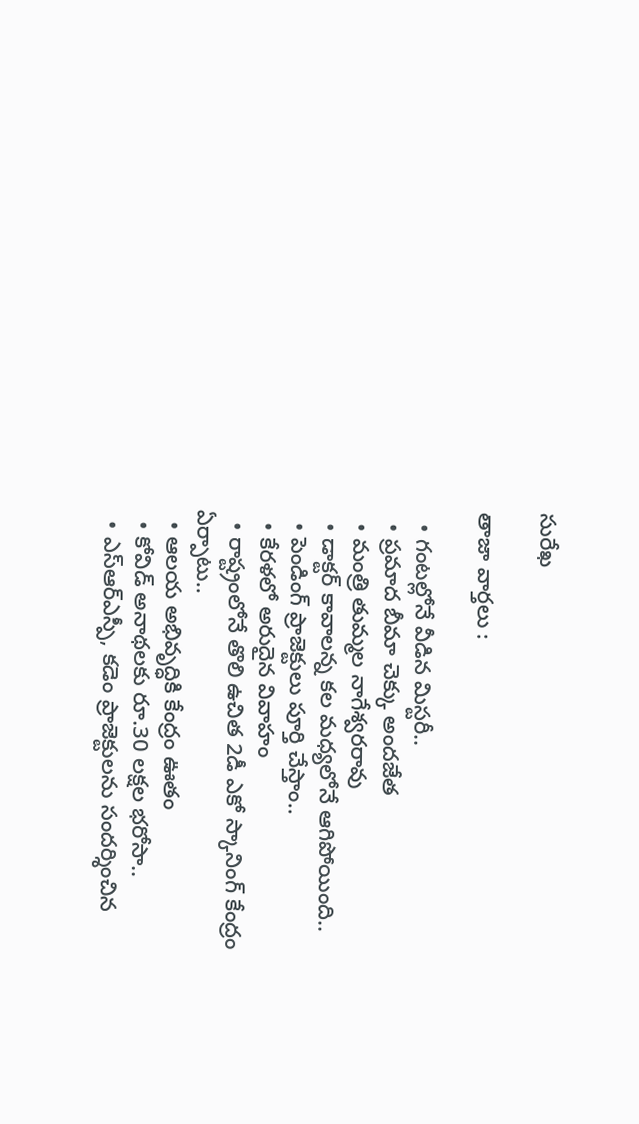సురేఖ

తాజా వార్తలు :

  • గంటల్లోనే వీడిన మిస్టరీ..
  • ప్రమాద బీమా చెక్కు అందజేత
  • మంత్రి తుమ్మల నాగేశ్వరరావు
  • డాక్టర్ కావాలన్న కల మధ్యలోనే ఆగిపోయింది..
  • పెండింగ్ ప్రాజెక్టులు పూర్తి చేస్తాం..
  • కేరళలో అరుదైన వివాహం
  • రాష్ట్రంలోనే తొలి ఉచిత 2డీ ఎకో స్కానింగ్ కేంద్రం ఏర్పాటు..
  • ఆల‌య అభివృద్ధికి కేంద్రం ఊతం
  • కోవిడ్ అనాథలకు రూ.30 లక్షల భరోసా..
  • ఎస్ఆర్ఎస్పీ, కడెం ప్రాజెక్టులను సందర్శించిన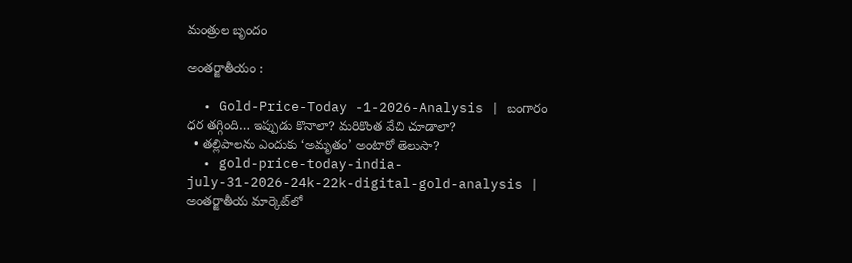మంత్రుల బృందం

అంతర్జాతీయం :

  • Gold-Price-Today -1-2026-Analysis | బంగారం ధ‌ర త‌గ్గింది… ఇప్పుడు కొనాలా? మరికొంత వేచి చూడాలా?
  • తల్లిపాలను ఎందుకు ‘అమృతం’ అంటారో తెలుసా?
  • gold-price-today-india-july-31-2026-24k-22k-digital-gold-analysis | అంతర్జాతీయ మార్కెట్‌లో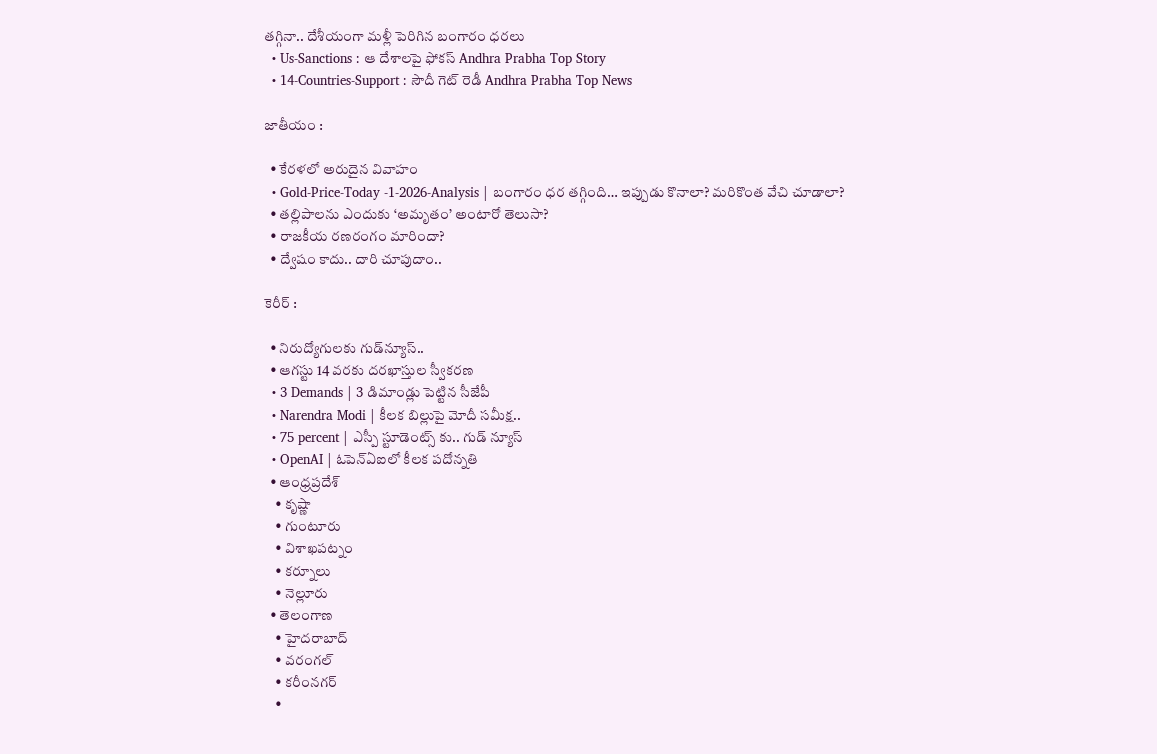తగ్గినా.. దేశీయంగా మళ్లీ పెరిగిన బంగారం ధరలు
  • Us-Sanctions : ఆ దేశాల‌పై ఫోక‌స్ Andhra Prabha Top Story
  • 14-Countries-Support : సౌదీ గెట్ రెడీ Andhra Prabha Top News

జాతీయం :

  • కేరళలో అరుదైన వివాహం
  • Gold-Price-Today -1-2026-Analysis | బంగారం ధ‌ర త‌గ్గింది… ఇప్పుడు కొనాలా? మరికొంత వేచి చూడాలా?
  • తల్లిపాలను ఎందుకు ‘అమృతం’ అంటారో తెలుసా?
  • రాజకీయ రణరంగం మారిందా?
  • ద్వేషం కాదు.. దారి చూపుదాం..

కెరీర్ :

  • నిరుద్యోగులకు గుడ్‌న్యూస్..
  • ఆగస్టు 14 వరకు దరఖాస్తుల స్వీకరణ
  • 3 Demands | 3 డిమాండ్లు పెట్టిన సీజేపీ
  • Narendra Modi | కీలక బిల్లుపై మోదీ సమీక్ష..
  • 75 percent | ఎస్పీ స్టూడెంట్స్ కు.. గుడ్ న్యూస్
  • OpenAI | ఓపెన్‌ఏఐలో కీలక పదోన్నతి
  • ఆంధ్ర‌ప్ర‌దేశ్
    • కృష్ణా
    • గుంటూరు
    • విశాఖపట్నం
    • కర్నూలు
    • నెల్లూరు
  • తెలంగాణ‌
    • హైదరాబాద్
    • వ‌రంగ‌ల్
    • కరీంనగర్
    •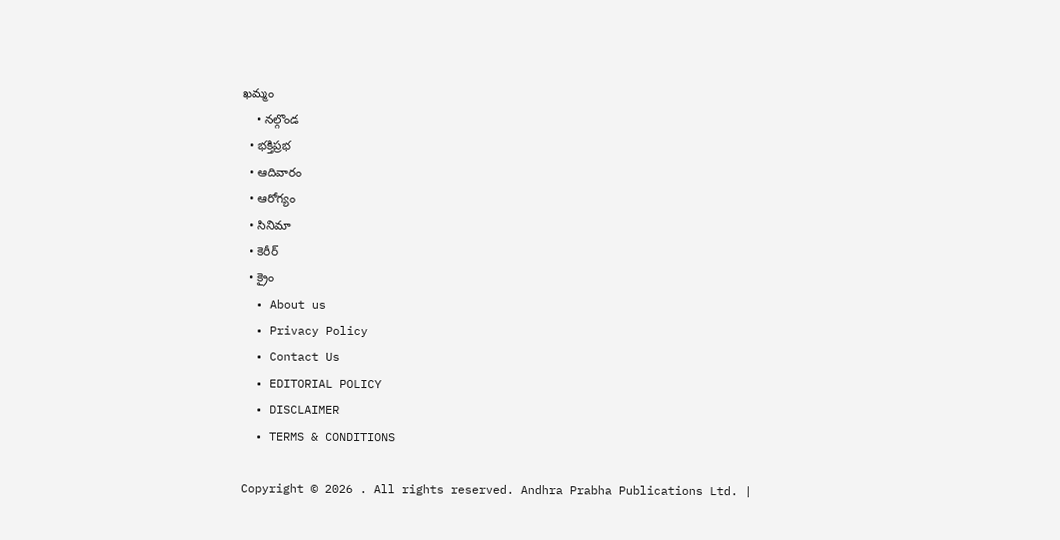ఖ‌మ్మం
    • నల్గొండ
  • భక్తిప్రభ
  • ఆదివారం
  • ఆరోగ్యం
  • సినిమా
  • కెరీర్
  • క్రైం
  • About us
  • Privacy Policy
  • Contact Us
  • EDITORIAL POLICY
  • DISCLAIMER
  • TERMS & CONDITIONS

Copyright © 2026 . All rights reserved. Andhra Prabha Publications Ltd. |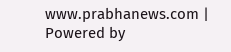www.prabhanews.com | Powered by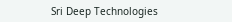Sri Deep Technologies